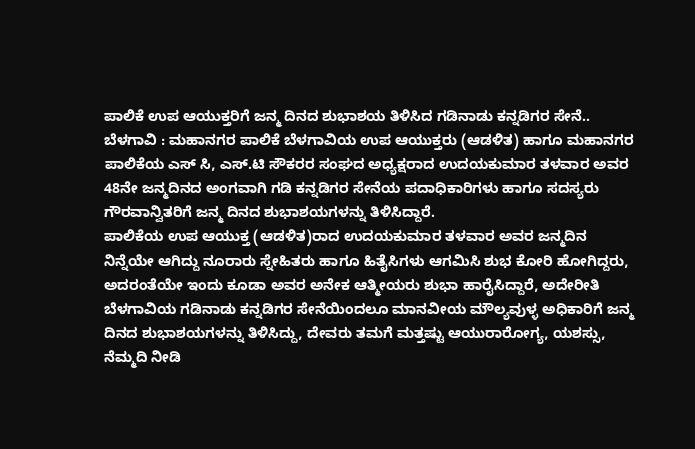ಪಾಲಿಕೆ ಉಪ ಆಯುಕ್ತರಿಗೆ ಜನ್ಮ ದಿನದ ಶುಭಾಶಯ ತಿಳಿಸಿದ ಗಡಿನಾಡು ಕನ್ನಡಿಗರ ಸೇನೆ..
ಬೆಳಗಾವಿ : ಮಹಾನಗರ ಪಾಲಿಕೆ ಬೆಳಗಾವಿಯ ಉಪ ಆಯುಕ್ತರು (ಆಡಳಿತ) ಹಾಗೂ ಮಹಾನಗರ ಪಾಲಿಕೆಯ ಎಸ್ ಸಿ, ಎಸ್.ಟಿ ಸೌಕರರ ಸಂಘದ ಅಧ್ಯಕ್ಷರಾದ ಉದಯಕುಮಾರ ತಳವಾರ ಅವರ 48ನೇ ಜನ್ಮದಿನದ ಅಂಗವಾಗಿ ಗಡಿ ಕನ್ನಡಿಗರ ಸೇನೆಯ ಪದಾಧಿಕಾರಿಗಳು ಹಾಗೂ ಸದಸ್ಯರು ಗೌರವಾನ್ವಿತರಿಗೆ ಜನ್ಮ ದಿನದ ಶುಭಾಶಯಗಳನ್ನು ತಿಳಿಸಿದ್ದಾರೆ.
ಪಾಲಿಕೆಯ ಉಪ ಆಯುಕ್ತ (ಆಡಳಿತ)ರಾದ ಉದಯಕುಮಾರ ತಳವಾರ ಅವರ ಜನ್ಮದಿನ ನಿನ್ನೆಯೇ ಆಗಿದ್ದು ನೂರಾರು ಸ್ನೇಹಿತರು ಹಾಗೂ ಹಿತೈಸಿಗಳು ಆಗಮಿಸಿ ಶುಭ ಕೋರಿ ಹೋಗಿದ್ದರು, ಅದರಂತೆಯೇ ಇಂದು ಕೂಡಾ ಅವರ ಅನೇಕ ಆತ್ಮೀಯರು ಶುಭಾ ಹಾರೈಸಿದ್ದಾರೆ, ಅದೇರೀತಿ ಬೆಳಗಾವಿಯ ಗಡಿನಾಡು ಕನ್ನಡಿಗರ ಸೇನೆಯಿಂದಲೂ ಮಾನವೀಯ ಮೌಲ್ಯವುಳ್ಳ ಅಧಿಕಾರಿಗೆ ಜನ್ಮ ದಿನದ ಶುಭಾಶಯಗಳನ್ನು ತಿಳಿಸಿದ್ದು, ದೇವರು ತಮಗೆ ಮತ್ತಷ್ಟು ಆಯುರಾರೋಗ್ಯ, ಯಶಸ್ಸು, ನೆಮ್ಮದಿ ನೀಡಿ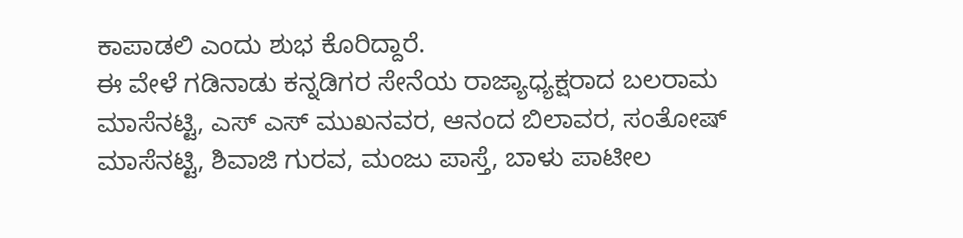ಕಾಪಾಡಲಿ ಎಂದು ಶುಭ ಕೊರಿದ್ದಾರೆ.
ಈ ವೇಳೆ ಗಡಿನಾಡು ಕನ್ನಡಿಗರ ಸೇನೆಯ ರಾಜ್ಯಾಧ್ಯಕ್ಷರಾದ ಬಲರಾಮ ಮಾಸೆನಟ್ಟಿ, ಎಸ್ ಎಸ್ ಮುಖನವರ, ಆನಂದ ಬಿಲಾವರ, ಸಂತೋಷ್ ಮಾಸೆನಟ್ಟಿ, ಶಿವಾಜಿ ಗುರವ, ಮಂಜು ಪಾಸ್ತೆ, ಬಾಳು ಪಾಟೀಲ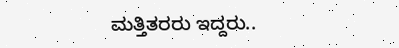ಮತ್ತಿತರರು ಇದ್ದರು..